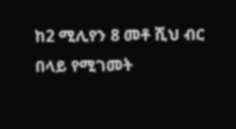ከ2 ሚሊየን 8 መቶ ሺህ ብር በላይ የሚገመት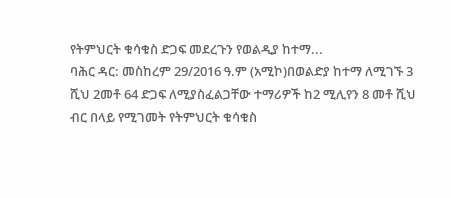የትምህርት ቁሳቁስ ድጋፍ መደረጉን የወልዲያ ከተማ...
ባሕር ዳር: መስከረም 29/2016 ዓ.ም (አሚኮ)በወልድያ ከተማ ለሚገኙ 3 ሺህ 2መቶ 64 ድጋፍ ለሚያስፈልጋቸው ተማሪዎች ከ2 ሚሊየን 8 መቶ ሺህ ብር በላይ የሚገመት የትምህርት ቁሳቁስ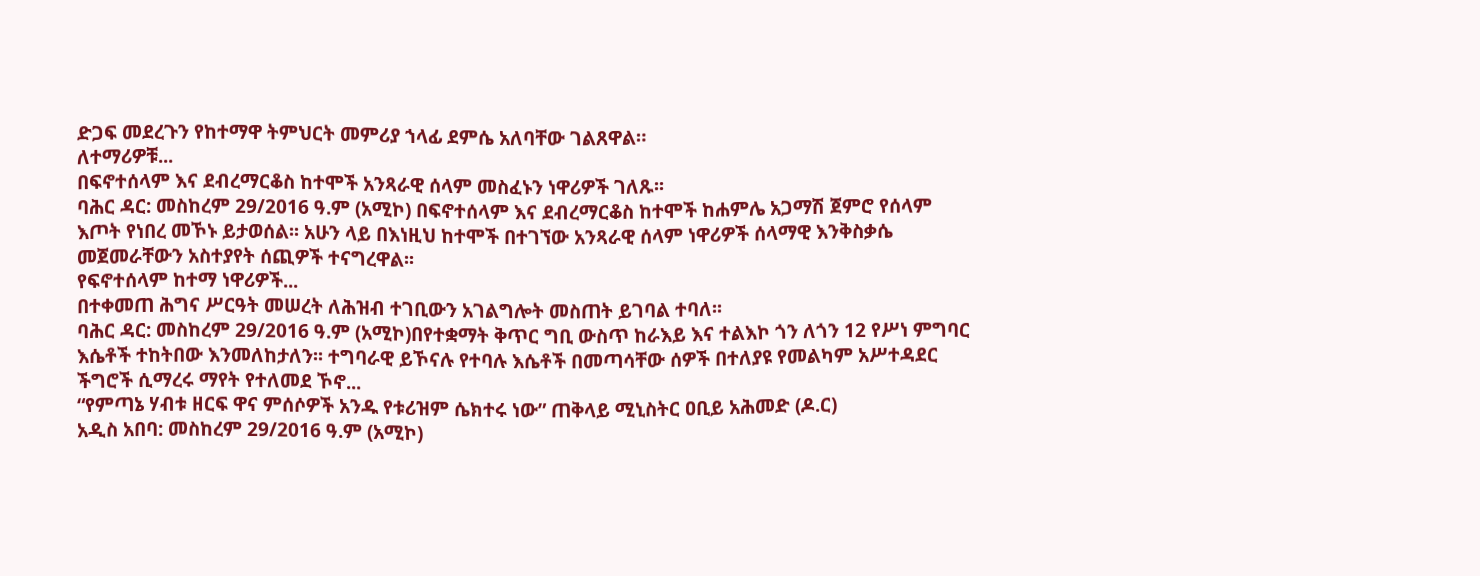ድጋፍ መደረጉን የከተማዋ ትምህርት መምሪያ ኀላፊ ደምሴ አለባቸው ገልጸዋል።
ለተማሪዎቹ...
በፍኖተሰላም እና ደብረማርቆስ ከተሞች አንጻራዊ ሰላም መስፈኑን ነዋሪዎች ገለጹ፡፡
ባሕር ዳር: መስከረም 29/2016 ዓ.ም (አሚኮ) በፍኖተሰላም እና ደብረማርቆስ ከተሞች ከሐምሌ አጋማሽ ጀምሮ የሰላም እጦት የነበረ መኾኑ ይታወሰል፡፡ አሁን ላይ በእነዚህ ከተሞች በተገኘው አንጻራዊ ሰላም ነዋሪዎች ሰላማዊ እንቅስቃሴ መጀመራቸውን አስተያየት ሰጪዎች ተናግረዋል፡፡
የፍኖተሰላም ከተማ ነዋሪዎች...
በተቀመጠ ሕግና ሥርዓት መሠረት ለሕዝብ ተገቢውን አገልግሎት መስጠት ይገባል ተባለ፡፡
ባሕር ዳር: መስከረም 29/2016 ዓ.ም (አሚኮ)በየተቋማት ቅጥር ግቢ ውስጥ ከራእይ እና ተልእኮ ጎን ለጎን 12 የሥነ ምግባር እሴቶች ተከትበው እንመለከታለን፡፡ ተግባራዊ ይኾናሉ የተባሉ እሴቶች በመጣሳቸው ሰዎች በተለያዩ የመልካም አሥተዳደር ችግሮች ሲማረሩ ማየት የተለመደ ኾኖ...
“የምጣኔ ሃብቱ ዘርፍ ዋና ምሰሶዎች አንዱ የቱሪዝም ሴክተሩ ነው” ጠቅላይ ሚኒስትር ዐቢይ አሕመድ (ዶ.ር)
አዲስ አበባ: መስከረም 29/2016 ዓ.ም (አሚኮ)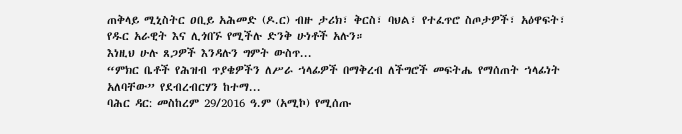ጠቅላይ ሚኒስትር ዐቢይ አሕመድ (ዶ.ር) ብዙ ታሪክ፣ ቅርስ፣ ባህል፣ የተፈጥሮ ስጦታዎች፣ አዕዋፍት፣ የዱር አራዊት እና ሊጎበኙ የሚችሉ ድንቅ ሁነቶች አሉን።
እነዚህ ሁሉ ጸጋዎች እንዳሉን ግምት ውስጥ...
“ምክር ቤቶች የሕዝብ ጥያቄዎችን ለሥራ ኀላፊዎች በማቅረብ ለችግሮች መፍትሔ የማሰጠት ኀላፊነት አለባቸው” የደብረብርሃን ከተማ...
ባሕር ዳር: መስከረም 29/2016 ዓ.ም (አሚኮ) የሚሰጡ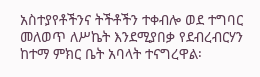አስተያየቶችንና ትችቶችን ተቀብሎ ወደ ተግባር መለወጥ ለሥኬት እንደሚያበቃ የደብረብርሃን ከተማ ምክር ቤት አባላት ተናግረዋል፡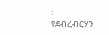፡
የደብረብርሃን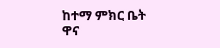ከተማ ምክር ቤት ዋና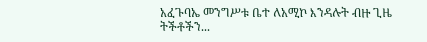አፈጉባኤ መንግሥቱ ቤተ ለአሚኮ እንዳሉት ብዙ ጊዜ ትችቶችን...